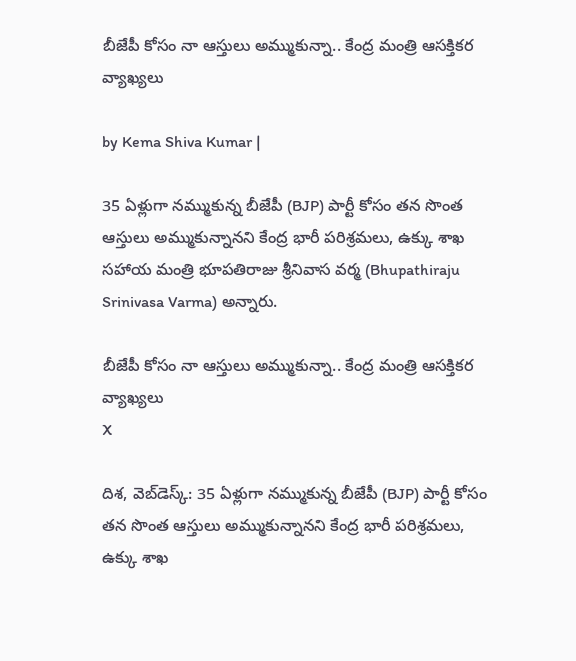బీజేపీ కోసం నా ఆస్తులు అమ్ముకున్నా.. కేంద్ర మంత్రి ఆసక్తికర వ్యాఖ్యలు

by Kema Shiva Kumar |

35 ఏళ్లుగా నమ్ముకున్న బీజేపీ (BJP) పార్టీ కోసం తన సొంత ఆస్తులు అమ్ముకున్నానని కేంద్ర భారీ పరిశ్రమలు, ఉక్కు శాఖ సహాయ మంత్రి భూపతి‌రాజు శ్రీనివాస వర్మ (Bhupathiraju Srinivasa Varma) అన్నారు.

బీజేపీ కోసం నా ఆస్తులు అమ్ముకున్నా.. కేంద్ర మంత్రి ఆసక్తికర వ్యాఖ్యలు
X

దిశ, వెబ్‌డెస్క్: 35 ఏళ్లుగా నమ్ముకున్న బీజేపీ (BJP) పార్టీ కోసం తన సొంత ఆస్తులు అమ్ముకున్నానని కేంద్ర భారీ పరిశ్రమలు, ఉక్కు శాఖ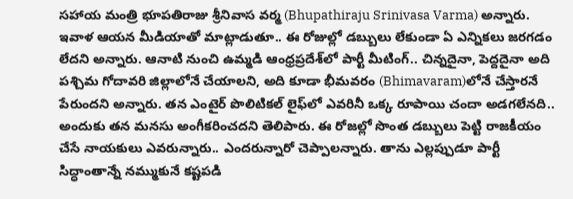సహాయ మంత్రి భూపతి‌రాజు శ్రీనివాస వర్మ (Bhupathiraju Srinivasa Varma) అన్నారు. ఇవాళ ఆయన మీడియాతో మాట్లాడుతూ.. ఈ రోజుల్లో డబ్బులు లేకుండా ఏ ఎన్నికలు జరగడం లేదని అన్నారు. ఆనాటి నుంచి ఉమ్మడి ఆంధ్రప్రదేశ్‌లో పార్టీ మీటింగ్.. చిన్నదైనా, పెద్దదైనా అది పశ్చిమ గోదావరి జిల్లాలోనే చేయాలని, అది కూడా భీమవరం (Bhimavaram)లోనే చేస్తారనే పేరుందని అన్నారు. తన ఎంటైర్ పొలిటికల్ లైఫ్‌లో ఎవరినీ ఒక్క రూపాయి చందా అడగలేనది.. అందుకు తన మనసు అంగీకరించదని తెలిపారు. ఈ రోజల్లో సొంత డబ్బులు పెట్టి రాజకీయం చేసే నాయకులు ఎవరున్నారు.. ఎందరున్నారో చెప్పాలన్నారు. తాను ఎల్లప్పుడూ పార్టీ సిద్ధాంతాన్నే నమ్ముకునే కష్టపడి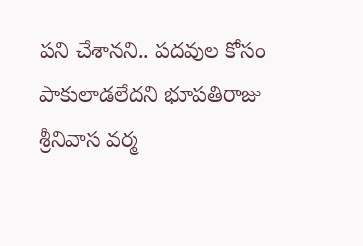పని చేశానని.. పదవుల కోసం పాకులాడలేదని భూపతిరాజు శ్రీనివాస వర్మ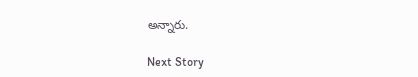అన్నారు.

Next Story